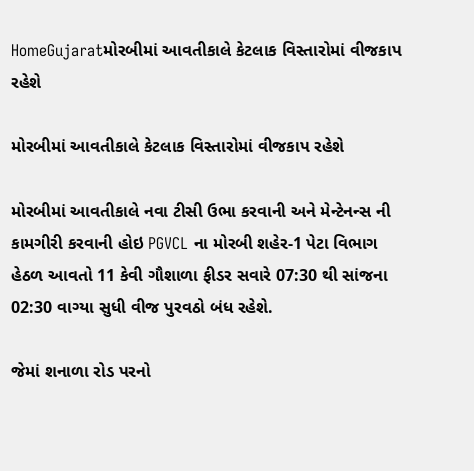HomeGujaratમોરબીમાં આવતીકાલે કેટલાક વિસ્તારોમાં વીજકાપ રહેશે

મોરબીમાં આવતીકાલે કેટલાક વિસ્તારોમાં વીજકાપ રહેશે

મોરબીમાં આવતીકાલે નવા ટીસી ઉભા કરવાની અને મેન્ટેનન્સ ની કામગીરી કરવાની હોઇ PGVCL ના મોરબી શહેર-1 પેટા વિભાગ હેઠળ આવતો 11 કેવી ગૌશાળા ફીડર સવારે 07:30 થી સાંજના 02:30 વાગ્યા સુધી વીજ પુરવઠો બંધ રહેશે.

જેમાં શનાળા રોડ પરનો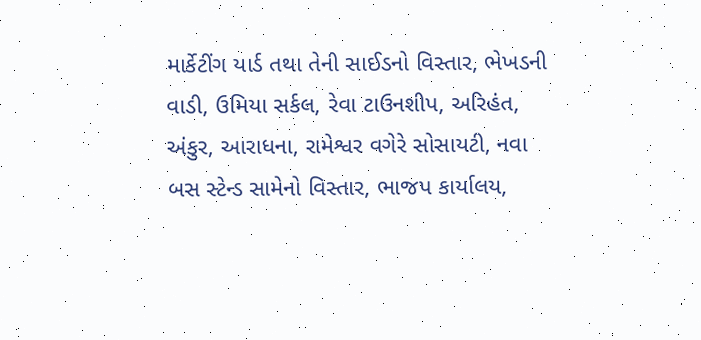માર્કેટીંગ યાર્ડ તથા તેની સાઈડનો વિસ્તાર, ભેખડની વાડી, ઉમિયા સર્કલ, રેવા ટાઉનશીપ, અરિહંત, અંકુર, આરાધના, રામેશ્વર વગેરે સોસાયટી, નવા બસ સ્ટેન્ડ સામેનો વિસ્તાર, ભાજપ કાર્યાલય,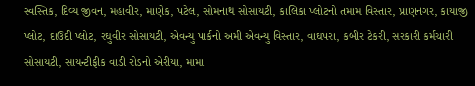સ્વસ્તિક, દિવ્ય જીવન, મહાવીર, માણેક, પટેલ, સોમનાથ સોસાયટી, કાલિકા પ્લોટનો તમામ વિસ્તાર, પ્રાણનગર, કાયાજી પ્લોટ, દાઉદી પ્લોટ, રઘુવીર સોસાયટી, એવન્યુ પાર્કનો અમી એવન્યુ વિસ્તાર, વાઘપરા, કબીર ટેકરી, સરકારી કર્મચારી સોસાયટી, સાયન્ટીફીક વાડી રોડનો એરીયા, મામા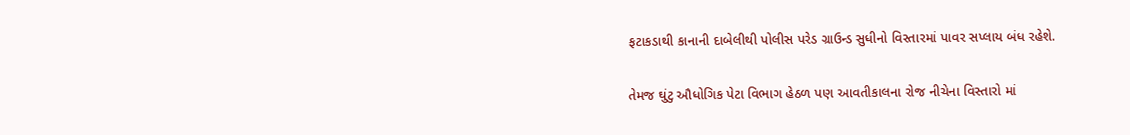ફટાકડાથી કાનાની દાબેલીથી પોલીસ પરેડ ગ્રાઉન્ડ સુધીનો વિસ્તારમાં પાવર સપ્લાય બંધ રહેશે.

તેમજ ઘુંટુ ઔધોગિક પેટા વિભાગ હેઠળ પણ આવતીકાલના રોજ નીચેના વિસ્તારો માં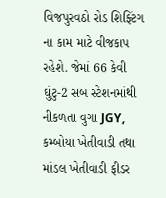વિજપુરવઠો રોડ શિફ્ટિંગ ના કામ માટે વીજકાપ રહેશે. જેમાં 66 કેવી ઘુંટુ-2 સબ સ્ટેશનમાંથી નીકળતા વુગા JGY, કમ્બોયા ખેતીવાડી તથા માંડલ ખેતીવાડી ફીડર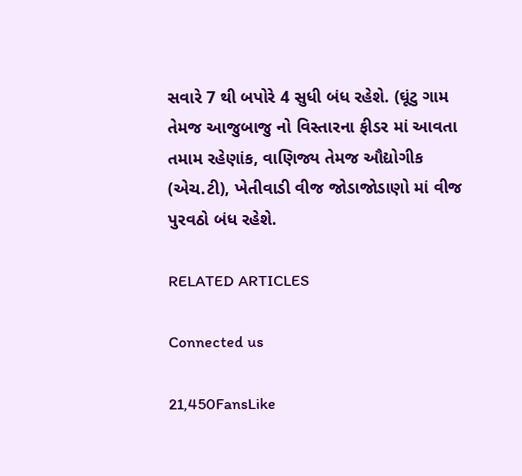સવારે 7 થી બપોરે 4 સુધી બંધ રહેશે. (ઘૂંટુ ગામ તેમજ આજુબાજુ નો વિસ્તારના ફીડર માં આવતા તમામ રહેણાંક, વાણિજ્ય તેમજ ઔદ્યોગીક (એચ.ટી), ખેતીવાડી વીજ જોડાજોડાણો માં વીજ પુરવઠો બંધ રહેશે.

RELATED ARTICLES

Connected us

21,450FansLike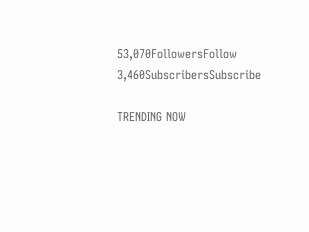53,070FollowersFollow
3,460SubscribersSubscribe

TRENDING NOW